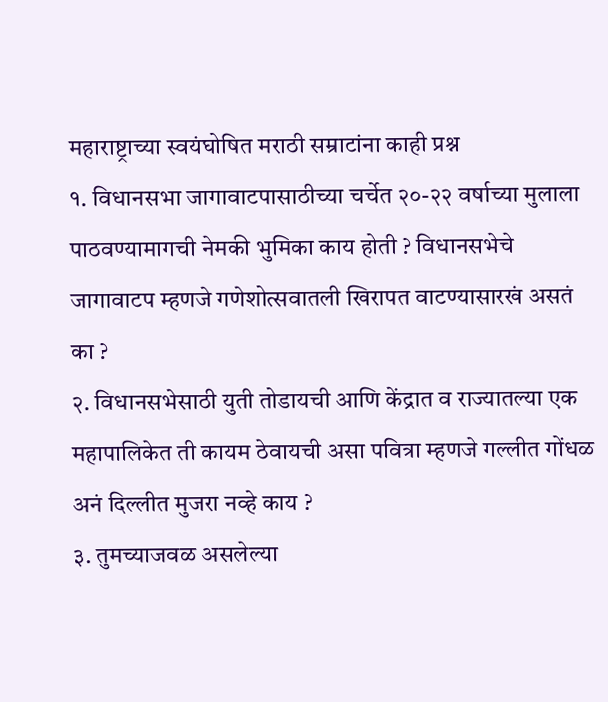महाराष्ट्राच्या स्वयंघोषित मराठी सम्राटांना काही प्रश्न
१. विधानसभा जागावाटपासाठीच्या चर्चेत २०-२२ वर्षाच्या मुलाला पाठवण्यामागची नेमकी भुमिका काय होती ? विधानसभेचे जागावाटप म्हणजे गणेशोत्सवातली खिरापत वाटण्यासारखं असतं का ?
२. विधानसभेसाठी युती तोडायची आणि केंद्रात व राज्यातल्या एक महापालिकेत ती कायम ठेवायची असा पवित्रा म्हणजे गल्लीत गोंधळ अनं दिल्लीत मुजरा नव्हे काय ?
३. तुमच्याजवळ असलेल्या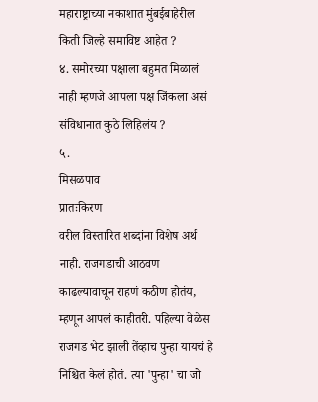महाराष्ट्राच्या नकाशात मुंबईबाहेरील किती जिल्हे समाविष्ट आहेत ?
४. समोरच्या पक्षाला बहुमत मिळालं नाही म्हणजे आपला पक्ष जिंकला असं संविधानात कुठे लिहिलंय ?
५.
मिसळपाव
प्रातःकिरण
वरील विस्तारित शब्दांना विशेष अर्थ नाही. राजगडाची आठवण काढल्यावाचून राहणं कठीण होतंय, म्हणून आपलं काहीतरी. पहिल्या वेळेस राजगड भेट झाली तेंव्हाच पुन्हा यायचं हे निश्चित केलं होतं. त्या 'पुन्हा' चा जो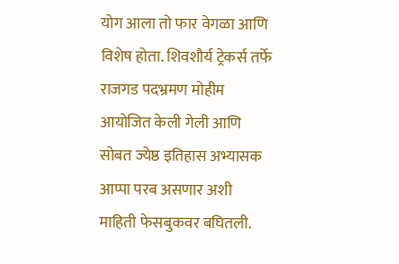योग आला तो फार वेगळा आणि विशेष होता. शिवशौर्य ट्रेकर्स तर्फे राजगड पदभ्रमण मोहीम आयोजित केली गेली आणि सोबत ज्येष्ठ इतिहास अभ्यासक आप्पा परब असणार अशी माहिती फेसबुकवर बघितली.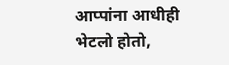आप्पांना आधीही भेटलो होतो,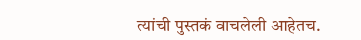त्यांची पुस्तकं वाचलेली आहेतच.